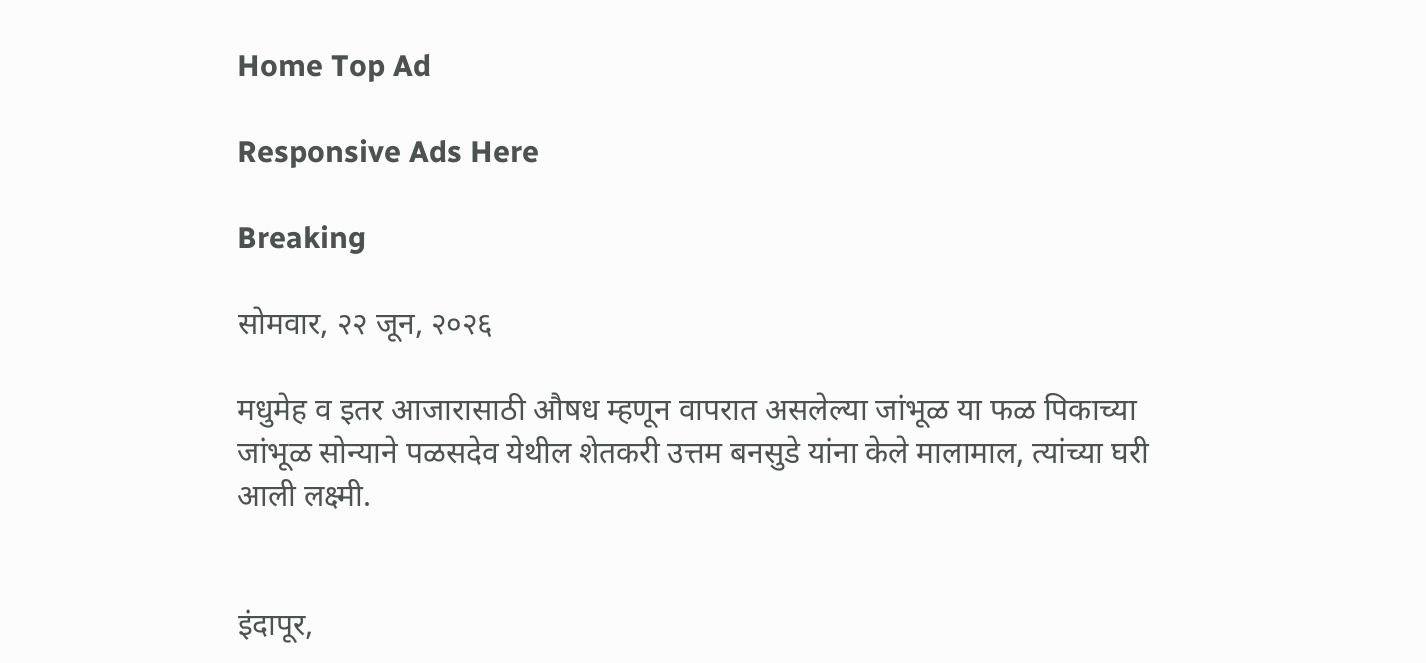Home Top Ad

Responsive Ads Here

Breaking

सोमवार, २२ जून, २०२६

मधुमेह व इतर आजारासाठी औषध म्हणून वापरात असलेल्या जांभूळ या फळ पिकाच्या जांभूळ सोन्याने पळसदेव येथील शेतकरी उत्तम बनसुडे यांना केले मालामाल, त्यांच्या घरी आली लक्ष्मी.


इंदापूर,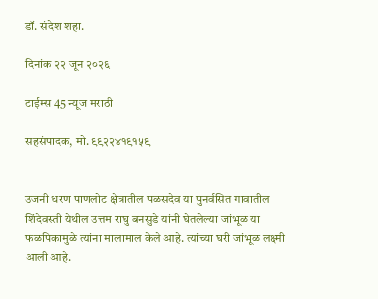डॉ. संदेश शहा.

दिनांक २२ जून २०२६

टाईम्स 45 न्यूज मराठी

सहसंपादक, मो. ९९२२४१९१५९


उजनी धरण पाणलोट क्षेत्रातील पळसदेव या पुनर्वसित गावातील  शिंदेवस्ती येथील उत्तम राघु बनसुडे यांनी घेतलेल्या जांभूळ या फळपिकामुळे त्यांना मालामाल केले आहे. त्यांच्या घरी जांभूळ लक्ष्मी आली आहे.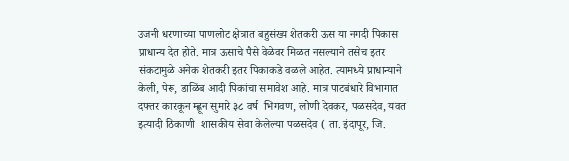उजनी धरणाच्या पाणलोट क्षेत्रात बहुसंख्य शेतकरी ऊस या नगदी पिकास प्राधान्य देत होते. मात्र ऊसाचे पैसे वेळेवर मिळत नसल्याने तसेच इतर संकटामुळे अनेक शेतकरी इतर पिकाकडे वळले आहेत. त्यामध्ये प्राधान्याने केली, पेरू, डाळिंब आदी पिकांचा समावेश आहे. मात्र पाटबंधारे विभागात दफ्तर कारकून म्ह्णून सुमारे ३८ वर्ष  भिगवण, लोणी देवकर, पळसदेव, यवत इत्यादी ठिकाणी  शासकीय सेवा केलेल्या पळसदेव ( ता. इंदापूर, जि.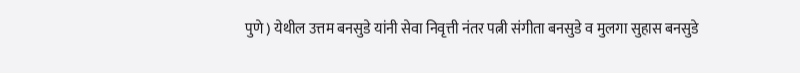पुणे ) येथील उत्तम बनसुडे यांनी सेवा निवृत्ती नंतर पत्नी संगीता बनसुडे व मुलगा सुहास बनसुडे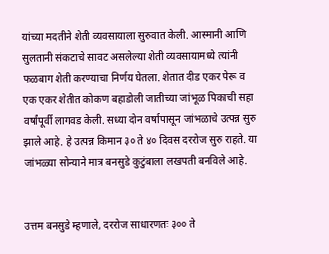यांच्या मदतीने शेती व्यवसायाला सुरुवात केली. आस्मानी आणि सुलतानी संकटाचे सावट असलेल्या शेती व्यवसायामध्ये त्यांनी फळबाग शेती करण्याचा निर्णय घेतला. शेतात दीड एकर पेरू व एक एकर शेतीत कोकण बहाडोली जातीच्या जांभूळ पिकाची सहा वर्षांपूर्वी लागवड केली. सध्या दोन वर्षापासून जांभळाचे उत्पन्न सुरु झाले आहे. हे उत्पन्न किमान ३० ते ४० दिवस दररोज सुरु राहते. या जांभळ्या सोन्याने मात्र बनसुडे कुटुंबाला लखपती बनविले आहे.


उत्तम बनसुडे म्हणाले, दररोज साधारणतः ३०० ते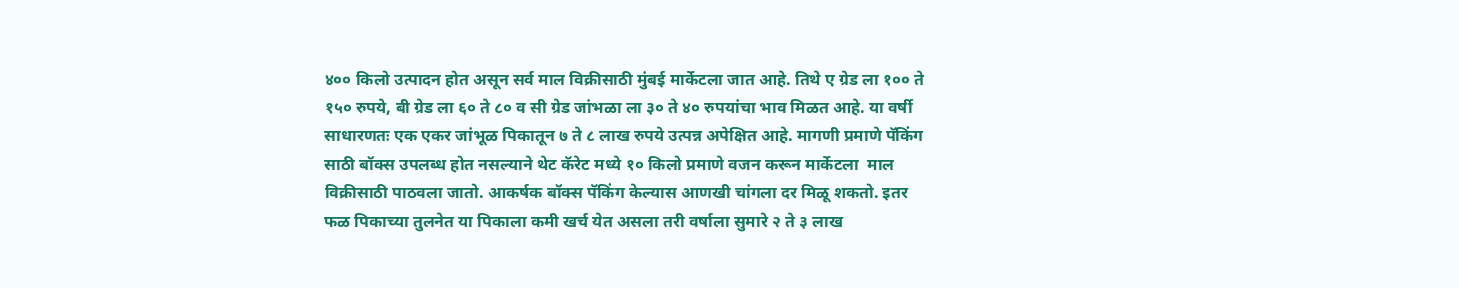४०० किलो उत्पादन होत असून सर्व माल विक्रीसाठी मुंबई मार्केटला जात आहे. तिथे ए ग्रेड ला १०० ते १५० रुपये, बी ग्रेड ला ६० ते ८० व सी ग्रेड जांभळा ला ३० ते ४० रुपयांचा भाव मिळत आहे. या वर्षी साधारणतः एक एकर जांभूळ पिकातून ७ ते ८ लाख रुपये उत्पन्न अपेक्षित आहे. मागणी प्रमाणे पॅकिंग साठी बॉक्स उपलब्ध होत नसल्याने थेट कॅरेट मध्ये १० किलो प्रमाणे वजन करून मार्केटला  माल विक्रीसाठी पाठवला जातो. आकर्षक बॉक्स पॅकिंग केल्यास आणखी चांगला दर मिळू शकतो. इतर फळ पिकाच्या तुलनेत या पिकाला कमी खर्च येत असला तरी वर्षाला सुमारे २ ते ३ लाख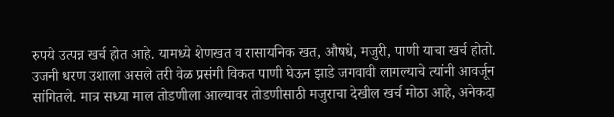रुपये उत्पन्न खर्च होत आहे. यामध्ये शेणखत व रासायनिक खत, औषधे, मजुरी, पाणी याचा खर्च होतो. उजनी धरण उशाला असले तरी वेळ प्रसंगी विकत पाणी घेऊन झाडे जगवावी लागल्याचे त्यांनी आवर्जून सांगितले. मात्र सध्या माल तोडणीला आल्यावर तोडणीसाठी मजुराचा देखील खर्च मोठा आहे, अनेकदा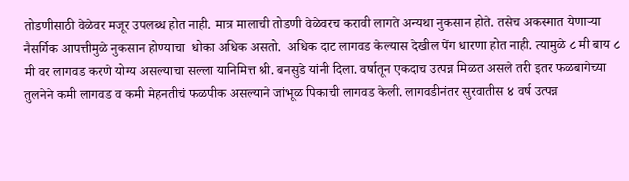तोडणीसाठी वेळेवर मजूर उपलब्ध होत नाही. मात्र मालाची तोडणी वेळेवरच करावी लागते अन्यथा नुकसान होते. तसेच अकस्मात येणाऱ्या नैसर्गिक आपत्तीमुळे नुकसान होण्याचा  धोका अधिक असतो.  अधिक दाट लागवड केल्यास देखील पेंग धारणा होत नाही. त्यामुळे ८ मी बाय ८ मी वर लागवड करणे योग्य असल्याचा सल्ला यानिमित्त श्री. बनसुडे यांनी दिला. वर्षातून एकदाच उत्पन्न मिळत असले तरी इतर फळबागेच्या तुलनेने कमी लागवड व कमी मेहनतीचं फळपीक असल्याने जांभूळ पिकाची लागवड केली. लागवडीनंतर सुरवातीस ४ वर्ष उत्पन्न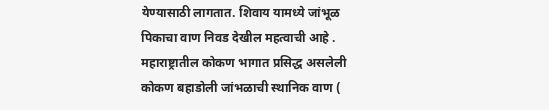येण्यासाठी लागतात. शिवाय यामध्ये जांभूळ पिकाचा वाण निवड देखील महत्वाची आहे .  महाराष्ट्रातील कोकण भागात प्रसिद्ध असलेली कोकण बहाडोली जांभळाची स्थानिक वाण (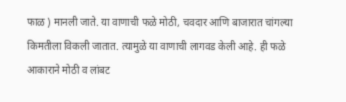फाळ ) मानली जाते. या वाणाची फळे मोठी, चवदार आणि बाजारात चांगल्या किमतीला विकली जातात. त्यामुळे या वाणाची लागवड केली आहे. ही फळे आकाराने मोठी व लांबट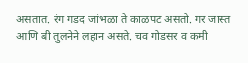असतात. रंग गडद जांभळा ते काळपट असतो. गर जास्त आणि बी तुलनेने लहान असते. चव गोडसर व कमी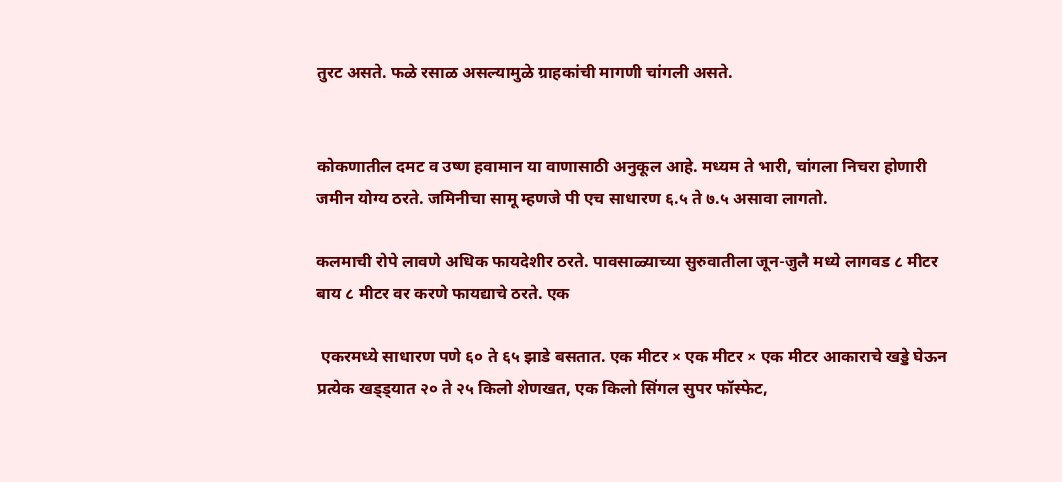तुरट असते. फळे रसाळ असल्यामुळे ग्राहकांची मागणी चांगली असते.


कोकणातील दमट व उष्ण हवामान या वाणासाठी अनुकूल आहे. मध्यम ते भारी, चांगला निचरा होणारी जमीन योग्य ठरते. जमिनीचा सामू म्हणजे पी एच साधारण ६.५ ते ७.५ असावा लागतो.

कलमाची रोपे लावणे अधिक फायदेशीर ठरते. पावसाळ्याच्या सुरुवातीला जून-जुलै मध्ये लागवड ८ मीटर बाय ८ मीटर वर करणे फायद्याचे ठरते. एक

 एकरमध्ये साधारण पणे ६० ते ६५ झाडे बसतात. एक मीटर × एक मीटर × एक मीटर आकाराचे खड्डे घेऊन प्रत्येक खड्ड्यात २० ते २५ किलो शेणखत, एक किलो सिंगल सुपर फॉस्फेट,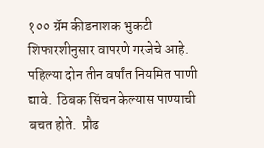१०० ग्रॅम कीडनाशक भुकटी शिफारशीनुसार वापरणे गरजेचे आहे. पहिल्या दोन तीन वर्षांत नियमित पाणी द्यावे.  ठिबक सिंचन केल्यास पाण्याची बचत होते.  प्रौढ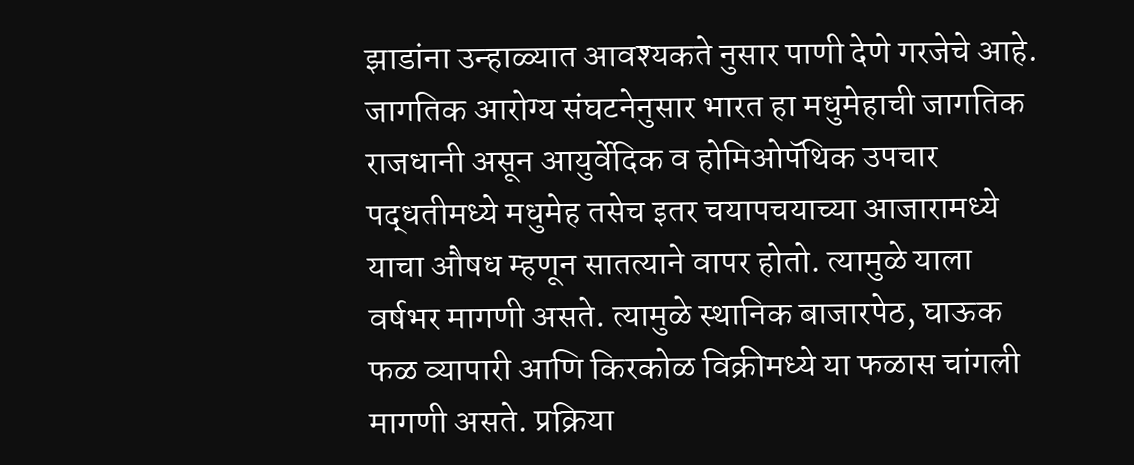झाडांना उन्हाळ्यात आवश्यकते नुसार पाणी देणे गरजेचे आहे. जागतिक आरोग्य संघटनेनुसार भारत हा मधुमेहाची जागतिक राजधानी असून आयुर्वेदिक व होमिओपॅथिक उपचार पद्धतीमध्ये मधुमेह तसेच इतर चयापचयाच्या आजारामध्ये याचा औषध म्हणून सातत्याने वापर होतो. त्यामुळे याला वर्षभर मागणी असते. त्यामुळे स्थानिक बाजारपेठ, घाऊक फळ व्यापारी आणि किरकोळ विक्रीमध्ये या फळास चांगली मागणी असते. प्रक्रिया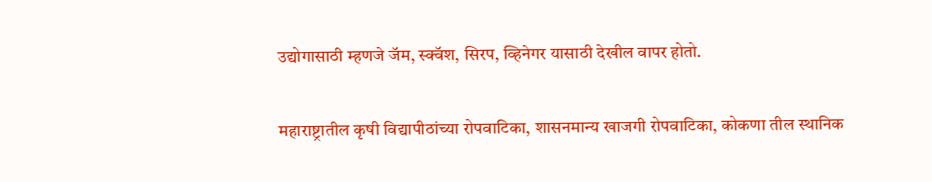उद्योगासाठी म्हणजे जॅम, स्क्वॅश, सिरप, व्हिनेगर यासाठी देखील वापर होतो.

महाराष्ट्रातील कृषी विद्यापीठांच्या रोपवाटिका, शासनमान्य खाजगी रोपवाटिका, कोकणा तील स्थानिक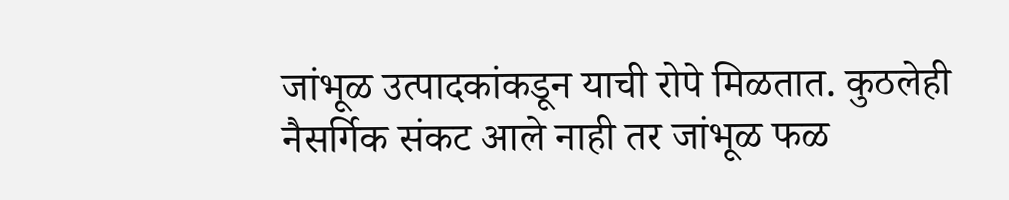जांभूळ उत्पादकांकडून याची रोपे मिळतात. कुठलेही नैसर्गिक संकट आले नाही तर जांभूळ फळ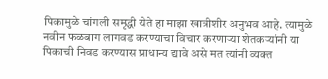पिकामुळे चांगली समृद्धी येते हा माझा खात्रीशीर अनुभव आहे. त्यामुळे नवीन फळबाग लागवड करण्याचा विचार करणाऱ्या शेतकऱ्यांनी या पिकाची निवड करण्यास प्राधान्य द्यावे असे मत त्यांनी व्यक्त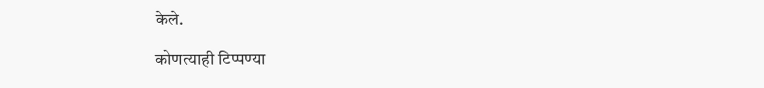केले.

कोणत्याही टिप्पण्‍या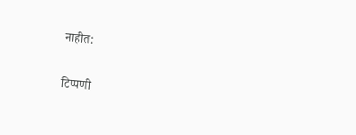नाहीत:

टिप्पणी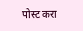पोस्ट करा